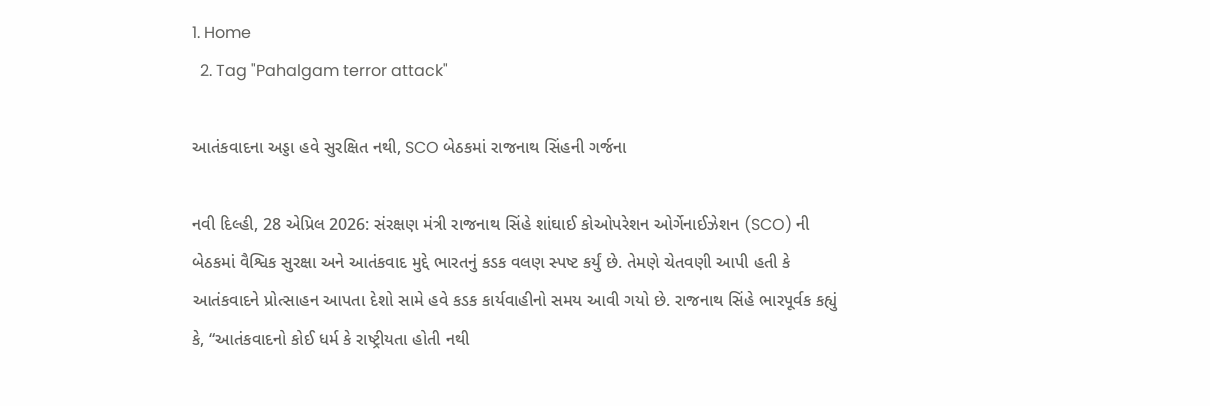1. Home
  2. Tag "Pahalgam terror attack"

આતંકવાદના અડ્ડા હવે સુરક્ષિત નથી, SCO બેઠકમાં રાજનાથ સિંહની ગર્જના

નવી દિલ્હી, 28 એપ્રિલ 2026: સંરક્ષણ મંત્રી રાજનાથ સિંહે શાંઘાઈ કોઓપરેશન ઓર્ગેનાઈઝેશન (SCO) ની બેઠકમાં વૈશ્વિક સુરક્ષા અને આતંકવાદ મુદ્દે ભારતનું કડક વલણ સ્પષ્ટ કર્યું છે. તેમણે ચેતવણી આપી હતી કે આતંકવાદને પ્રોત્સાહન આપતા દેશો સામે હવે કડક કાર્યવાહીનો સમય આવી ગયો છે. રાજનાથ સિંહે ભારપૂર્વક કહ્યું કે, “આતંકવાદનો કોઈ ધર્મ કે રાષ્ટ્રીયતા હોતી નથી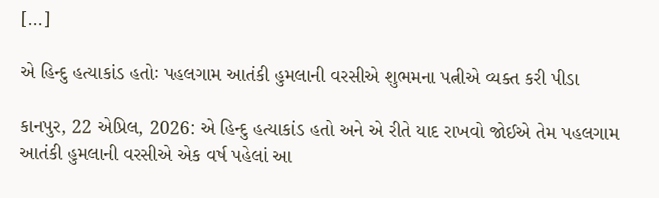[…]

એ હિન્દુ હત્યાકાંડ હતોઃ પહલગામ આતંકી હુમલાની વરસીએ શુભમના પત્નીએ વ્યક્ત કરી પીડા

કાનપુર, 22 એપ્રિલ, 2026: એ હિન્દુ હત્યાકાંડ હતો અને એ રીતે યાદ રાખવો જોઈએ તેમ પહલગામ આતંકી હુમલાની વરસીએ એક વર્ષ પહેલાં આ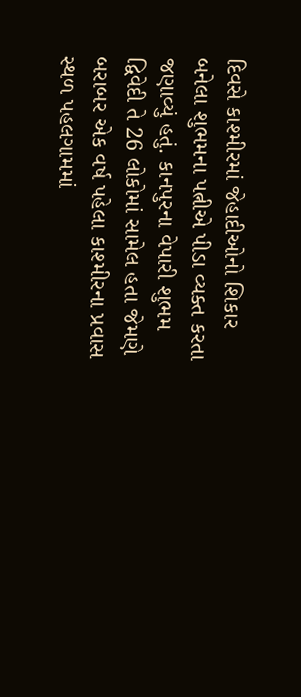દિવસે કાશ્મીરમાં જેહાદીઓનો શિકાર બનેલા શુભમના પત્નીએ પીડા વ્યક્ત કરતા જણાવ્યું હતું. કાનપુરના વેપારી શુભમ દ્વિવેદી તે 26 લોકોમાં સામેલ હતા જેમણે બરાબર એક વર્ષ પહેલા કાશ્મીરના પ્રવાસ સ્થળ પહલગામમાં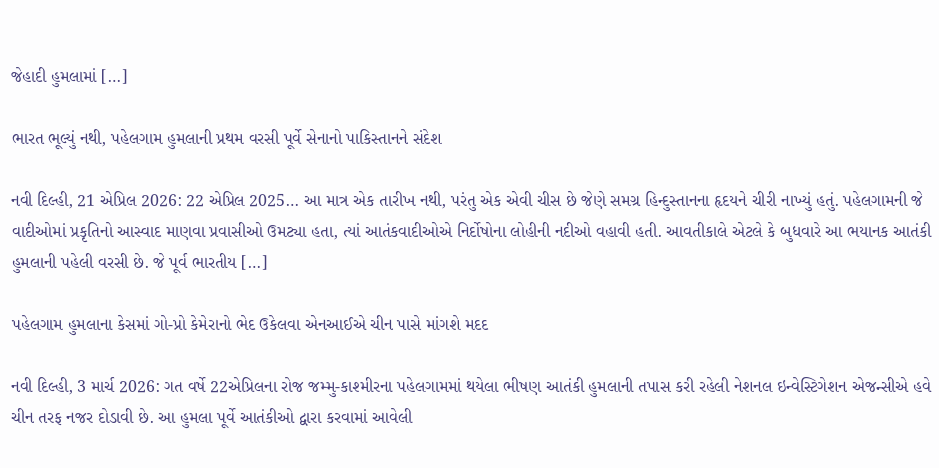જેહાદી હુમલામાં […]

ભારત ભૂલ્યું નથી, પહેલગામ હુમલાની પ્રથમ વરસી પૂર્વે સેનાનો પાકિસ્તાનને સંદેશ

નવી દિલ્હી, 21 એપ્રિલ 2026: 22 એપ્રિલ 2025… આ માત્ર એક તારીખ નથી, પરંતુ એક એવી ચીસ છે જેણે સમગ્ર હિન્દુસ્તાનના હૃદયને ચીરી નાખ્યું હતું. પહેલગામની જે વાદીઓમાં પ્રકૃતિનો આસ્વાદ માણવા પ્રવાસીઓ ઉમટ્યા હતા, ત્યાં આતંકવાદીઓએ નિર્દોષોના લોહીની નદીઓ વહાવી હતી. આવતીકાલે એટલે કે બુધવારે આ ભયાનક આતંકી હુમલાની પહેલી વરસી છે. જે પૂર્વ ભારતીય […]

પહેલગામ હુમલાના કેસમાં ગો-પ્રો કેમેરાનો ભેદ ઉકેલવા એનઆઈએ ચીન પાસે માંગશે મદદ

નવી દિલ્હી, 3 માર્ચ 2026: ગત વર્ષે 22એપ્રિલના રોજ જમ્મુ-કાશ્મીરના પહેલગામમાં થયેલા ભીષણ આતંકી હુમલાની તપાસ કરી રહેલી નેશનલ ઇન્વેસ્ટિગેશન એજન્સીએ હવે ચીન તરફ નજર દોડાવી છે. આ હુમલા પૂર્વે આતંકીઓ દ્વારા કરવામાં આવેલી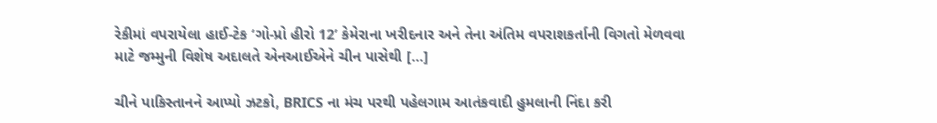રેકીમાં વપરાયેલા હાઈ-ટેક ‘ગો-પ્રો હીરો 12’ કેમેરાના ખરીદનાર અને તેના અંતિમ વપરાશકર્તાની વિગતો મેળવવા માટે જમ્મુની વિશેષ અદાલતે એનઆઈએને ચીન પાસેથી […]

ચીને પાકિસ્તાનને આપ્યો ઝટકો, BRICS ના મંચ પરથી પહેલગામ આતંકવાદી હુમલાની નિંદા કરી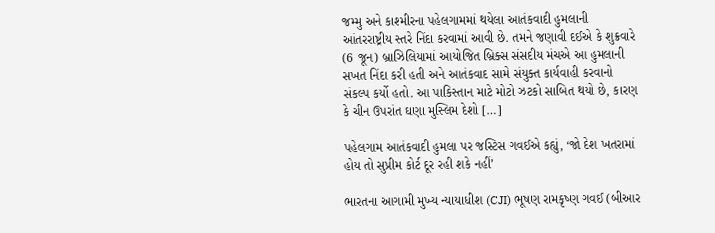જમ્મુ અને કાશ્મીરના પહેલગામમાં થયેલા આતંકવાદી હુમલાની આંતરરાષ્ટ્રીય સ્તરે નિંદા કરવામાં આવી છે. તમને જણાવી દઈએ કે શુક્રવારે (6 જૂન) બ્રાઝિલિયામાં આયોજિત બ્રિક્સ સંસદીય મંચએ આ હુમલાની સખત નિંદા કરી હતી અને આતંકવાદ સામે સંયુક્ત કાર્યવાહી કરવાનો સંકલ્પ કર્યો હતો. આ પાકિસ્તાન માટે મોટો ઝટકો સાબિત થયો છે, કારણ કે ચીન ઉપરાંત ઘણા મુસ્લિમ દેશો […]

પહેલગામ આતંકવાદી હુમલા પર જસ્ટિસ ગવઈએ કહ્યું, ‘જો દેશ ખતરામાં હોય તો સુપ્રીમ કોર્ટ દૂર રહી શકે નહીં’

ભારતના આગામી મુખ્ય ન્યાયાધીશ (CJI) ભૂષણ રામકૃષ્ણ ગવઈ (બીઆર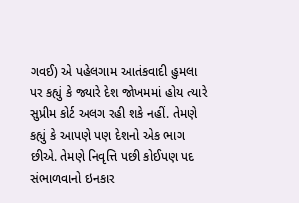ગવઈ) એ પહેલગામ આતંકવાદી હુમલા પર કહ્યું કે જ્યારે દેશ જોખમમાં હોય ત્યારે સુપ્રીમ કોર્ટ અલગ રહી શકે નહીં. તેમણે કહ્યું કે આપણે પણ દેશનો એક ભાગ છીએ. તેમણે નિવૃત્તિ પછી કોઈપણ પદ સંભાળવાનો ઇનકાર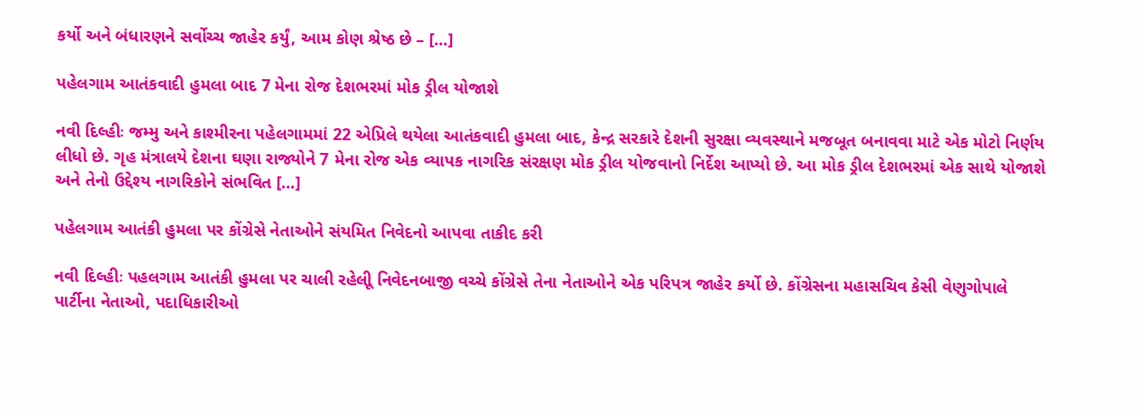કર્યો અને બંધારણને સર્વોચ્ચ જાહેર કર્યું, આમ કોણ શ્રેષ્ઠ છે – […]

પહેલગામ આતંકવાદી હુમલા બાદ 7 મેના રોજ દેશભરમાં મોક ડ્રીલ યોજાશે

નવી દિલ્હીઃ જમ્મુ અને કાશ્મીરના પહેલગામમાં 22 એપ્રિલે થયેલા આતંકવાદી હુમલા બાદ, કેન્દ્ર સરકારે દેશની સુરક્ષા વ્યવસ્થાને મજબૂત બનાવવા માટે એક મોટો નિર્ણય લીધો છે. ગૃહ મંત્રાલયે દેશના ઘણા રાજ્યોને 7 મેના રોજ એક વ્યાપક નાગરિક સંરક્ષણ મોક ડ્રીલ યોજવાનો નિર્દેશ આપ્યો છે. આ મોક ડ્રીલ દેશભરમાં એક સાથે યોજાશે અને તેનો ઉદ્દેશ્ય નાગરિકોને સંભવિત […]

પહેલગામ આતંકી હુમલા પર કોંગ્રેસે નેતાઓને સંયમિત નિવેદનો આપવા તાકીદ કરી

નવી દિલ્હીઃ પહલગામ આતંકી હુમલા પર ચાલી રહેલીૂ નિવેદનબાજી વચ્ચે કોંગ્રેસે તેના નેતાઓને એક પરિપત્ર જાહેર કર્યો છે. કોંગ્રેસના મહાસચિવ કેસી વેણુગોપાલે પાર્ટીના નેતાઓ, પદાધિકારીઓ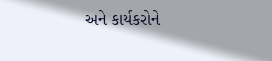અને કાર્યકરોને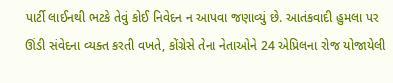પાર્ટી લાઈનથી ભટકે તેવું કોઈ નિવેદન ન આપવા જણાવ્યું છે. આતંકવાદી હુમલા પર ઊંડી સંવેદના વ્યક્ત કરતી વખતે, કોંગ્રેસે તેના નેતાઓને 24 એપ્રિલના રોજ યોજાયેલી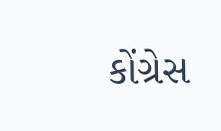કોંગ્રેસ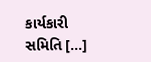કાર્યકારી સમિતિ […]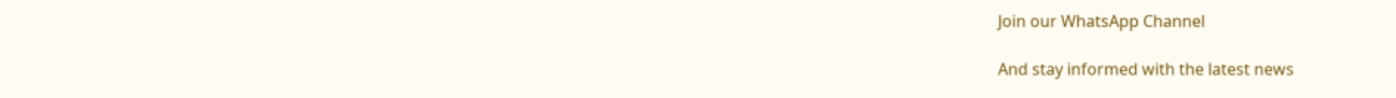Join our WhatsApp Channel

And stay informed with the latest news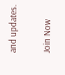and updates.

Join Now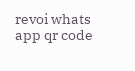revoi whats app qr code